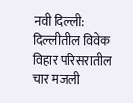नवी दिल्ली: दिल्लीतील विवेक विहार परिसरातील चार मजली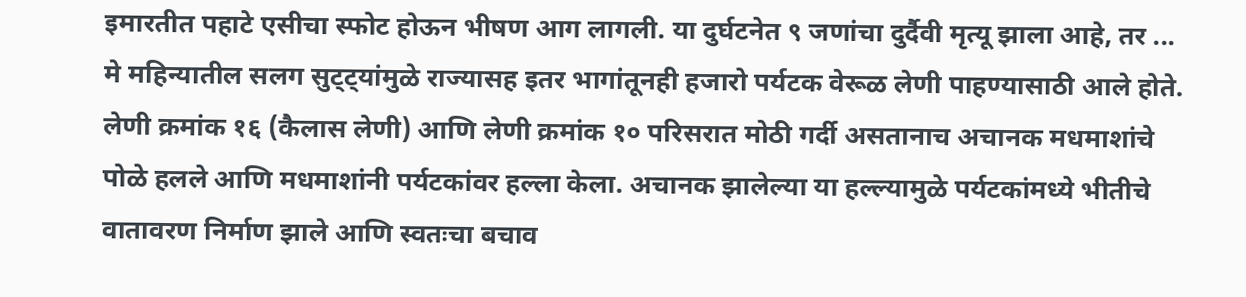इमारतीत पहाटे एसीचा स्फोट होऊन भीषण आग लागली. या दुर्घटनेत ९ जणांचा दुर्दैवी मृत्यू झाला आहे, तर ...
मे महिन्यातील सलग सुट्ट्यांमुळे राज्यासह इतर भागांतूनही हजारो पर्यटक वेरूळ लेणी पाहण्यासाठी आले होते. लेणी क्रमांक १६ (कैलास लेणी) आणि लेणी क्रमांक १० परिसरात मोठी गर्दी असतानाच अचानक मधमाशांचे पोळे हलले आणि मधमाशांनी पर्यटकांवर हल्ला केला. अचानक झालेल्या या हल्ल्यामुळे पर्यटकांमध्ये भीतीचे वातावरण निर्माण झाले आणि स्वतःचा बचाव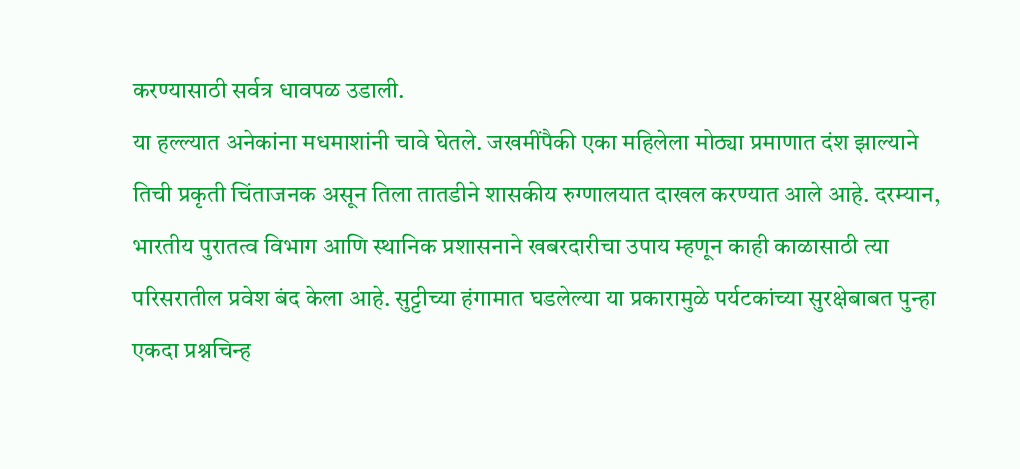करण्यासाठी सर्वत्र धावपळ उडाली.
या हल्ल्यात अनेकांना मधमाशांनी चावे घेतले. जखमींपैकी एका महिलेला मोठ्या प्रमाणात दंश झाल्याने तिची प्रकृती चिंताजनक असून तिला तातडीने शासकीय रुग्णालयात दाखल करण्यात आले आहे. दरम्यान, भारतीय पुरातत्व विभाग आणि स्थानिक प्रशासनाने खबरदारीचा उपाय म्हणून काही काळासाठी त्या परिसरातील प्रवेश बंद केला आहे. सुट्टीच्या हंगामात घडलेल्या या प्रकारामुळे पर्यटकांच्या सुरक्षेबाबत पुन्हा एकदा प्रश्नचिन्ह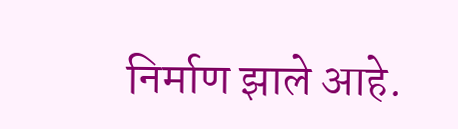निर्माण झाले आहे.